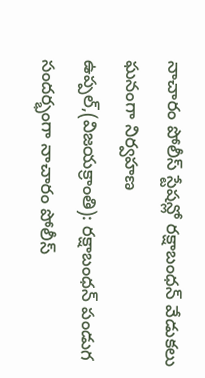నాచారం పోలీస్ స్టేషన్లో రక్షాబంధన్ వేడుకలు ఘనంగా నిర్వహణ
ఉప్పల్,(విజయక్రాంతి): రక్షాబంధన్ పండుగ సందర్భంగా నాచారం పోలీస్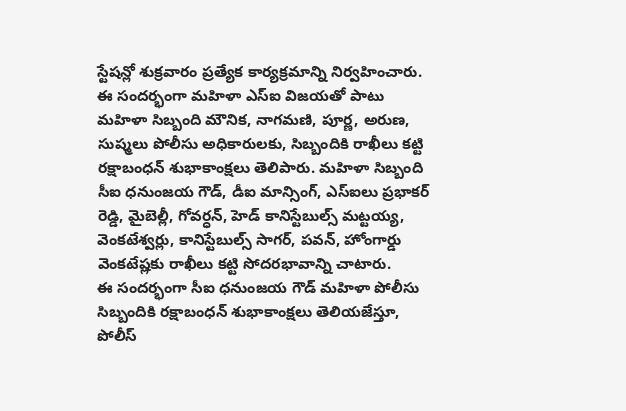స్టేషన్లో శుక్రవారం ప్రత్యేక కార్యక్రమాన్ని నిర్వహించారు. ఈ సందర్భంగా మహిళా ఎస్ఐ విజయతో పాటు మహిళా సిబ్బంది మౌనిక, నాగమణి, పూర్ణ, అరుణ, సుష్మలు పోలీసు అధికారులకు, సిబ్బందికి రాఖీలు కట్టి రక్షాబంధన్ శుభాకాంక్షలు తెలిపారు. మహిళా సిబ్బంది సీఐ ధనుంజయ గౌడ్, డీఐ మాన్సింగ్, ఎస్ఐలు ప్రభాకర్ రెడ్డి, మైబెల్లీ, గోవర్ధన్, హెడ్ కానిస్టేబుల్స్ మట్టయ్య, వెంకటేశ్వర్లు, కానిస్టేబుల్స్ సాగర్, పవన్, హోంగార్డు వెంకటేష్లకు రాఖీలు కట్టి సోదరభావాన్ని చాటారు.
ఈ సందర్భంగా సీఐ ధనుంజయ గౌడ్ మహిళా పోలీసు సిబ్బందికి రక్షాబంధన్ శుభాకాంక్షలు తెలియజేస్తూ, పోలీస్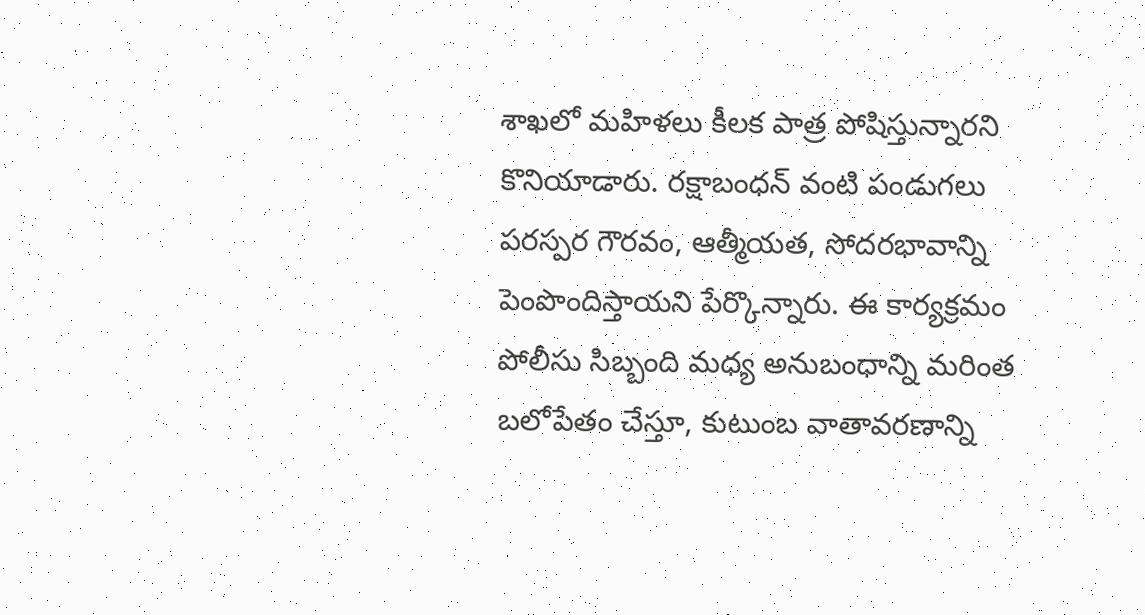శాఖలో మహిళలు కీలక పాత్ర పోషిస్తున్నారని కొనియాడారు. రక్షాబంధన్ వంటి పండుగలు పరస్పర గౌరవం, ఆత్మీయత, సోదరభావాన్ని పెంపొందిస్తాయని పేర్కొన్నారు. ఈ కార్యక్రమం పోలీసు సిబ్బంది మధ్య అనుబంధాన్ని మరింత బలోపేతం చేస్తూ, కుటుంబ వాతావరణాన్ని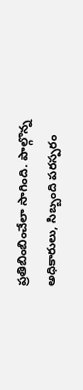ప్రతిబింబించేలా సాగింది. పాల్గొన్న అధికారులు, సిబ్బంది పరస్పరం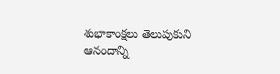శుభాకాంక్షలు తెలుపుకుని ఆనందాన్ని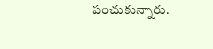పంచుకున్నారు.